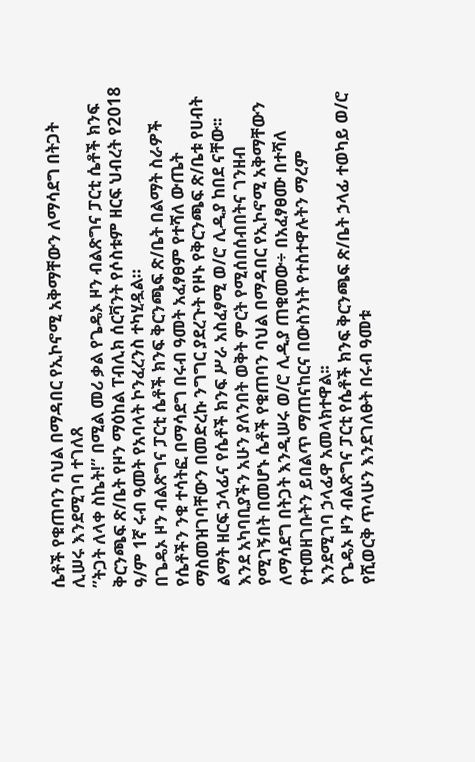ሴቶች የቁጠባን ባህል በማዳበር የኢኮኖሚ አቅማቸውን ለማሳደግ በትጋት ሊሠሩ እንደሚገባ ተገለጸ
”ትጋት ለላቀ ስኬት!” በሚል መሪ ቃል የጌዴኦ ዞን ብልጽግና ፓርቲ ሴቶች ክንፍ ቅርንጫፍ ጽ/ቤት የዞን ማዕከል ፐብሊክ ሰርቫንት የሶስቱም ዘርፍ ህብረት የ2018 ዓ/ም 1ኛ ሩብ ዓመት የአባላት ኮንፈረንስ ተካሂዷል።
በጌዴኦ ዞን ብልጽግና ፓርቲ ሴቶች ክንፍ ቅርንጫፍ ጽ/ቤት በልማት ስራዎች የሴቶችን ንቁ ተሳትፎ በማሳደግ በሩብ ዓመት አፈፃፀም የተሻለ ውጤት ማስመዝገባቸውን በመድረኩ ንግግር ያደረጉት የዞኑ የቅርንጫፍ ጽ/ቤቱ የሀብት ልማት ዘርፍ ኃላፊና የሴቶች ክንፍ ሥራ አስፈፃሚ ወ/ሮ ሊዲያ ከበደ ናቸው፡፡
እንደ አካባቢያችን አሁን ያለንበት ወቅት ምርት የሚሰበሰብበትና ገንዘብ የሚገኝበት በመሆኑ ሴቶች የቁጠባን ባህል በማዳበር የኢኮኖሚ አቅማቸውን ለማሳደግ በትጋት እንዲሠሩ ወ/ሮ ሊዲያ ጠቁመው÷ በአፈፃፀሙ በተሻለ የተመዘገቡትን ይበልጥ ማጠናከርና በውስንነት የተስተዋሉትን ማረም እንደሚገባ ኃላፊዋ አመላክተዋል፡፡
የጌዴኦ ዞን ብልጽግና ፓርቲ የሴቶች ክንፍ ቅርንጫፍ ጽ/ቤት ኃላፊ ተወካይ ወ/ሮ የሺወርቅ ጥላሁን እንደገለፁት በሩብ ዓመቱ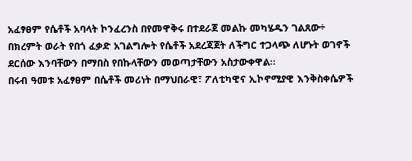አፈፃፀም የሴቶች አባላት ኮንፈረንስ በየመዋቅሩ በተደራጀ መልኩ መካሄዱን ገልጸው÷ በክረምት ወራት የበጎ ፈቃድ አገልግሎት የሴቶች አደረጃጀት ለችግር ተጋላጭ ለሆኑት ወገኖች ደርሰው እንባቸውን በማበስ የበኩላቸውን መወጣታቸውን አስታውቀዋል፡፡
በሩብ ዓመቱ አፈፃፀም በሴቶች መሪነት በማህበራዊ፣ ፖለቲካዊና ኢኮኖሚያዊ እንቅስቀሴዎች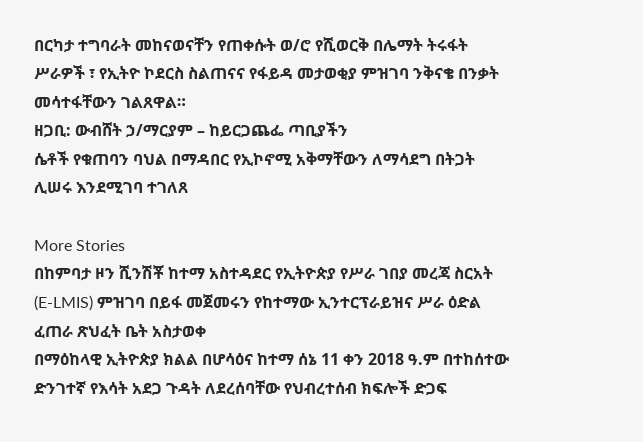በርካታ ተግባራት መከናወናቸን የጠቀሱት ወ/ሮ የሺወርቅ በሌማት ትሩፋት ሥራዎች ፣ የኢትዮ ኮደርስ ስልጠናና የፋይዳ መታወቂያ ምዝገባ ንቅናቄ በንቃት መሳተፋቸውን ገልጸዋል።
ዘጋቢ: ውብሸት ኃ/ማርያም – ከይርጋጨፌ ጣቢያችን
ሴቶች የቁጠባን ባህል በማዳበር የኢኮኖሚ አቅማቸውን ለማሳደግ በትጋት ሊሠሩ እንደሚገባ ተገለጸ

More Stories
በከምባታ ዞን ሺንሽቾ ከተማ አስተዳደር የኢትዮጵያ የሥራ ገበያ መረጃ ስርአት (E-LMIS) ምዝገባ በይፋ መጀመሩን የከተማው ኢንተርፕራይዝና ሥራ ዕድል ፈጠራ ጽህፈት ቤት አስታወቀ
በማዕከላዊ ኢትዮጵያ ክልል በሆሳዕና ከተማ ሰኔ 11 ቀን 2018 ዓ.ም በተከሰተው ድንገተኛ የእሳት አደጋ ጉዳት ለደረሰባቸው የህብረተሰብ ክፍሎች ድጋፍ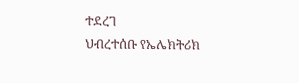ተደረገ
ህብረተሰቡ የኤሌክትሪክ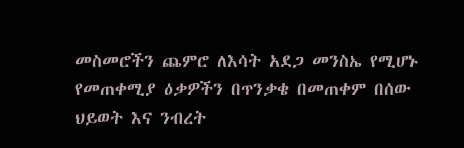መስመሮችን ጨምሮ ለእሳት አደጋ መንስኤ የሚሆኑ የመጠቀሚያ ዕቃዎችን በጥንቃቄ በመጠቀም በሰው ህይወት እና ንብረት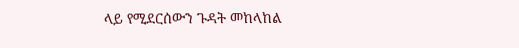ላይ የሚደርሰውን ጉዳት መከላከል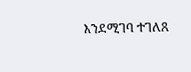እንደሚገባ ተገለጸ